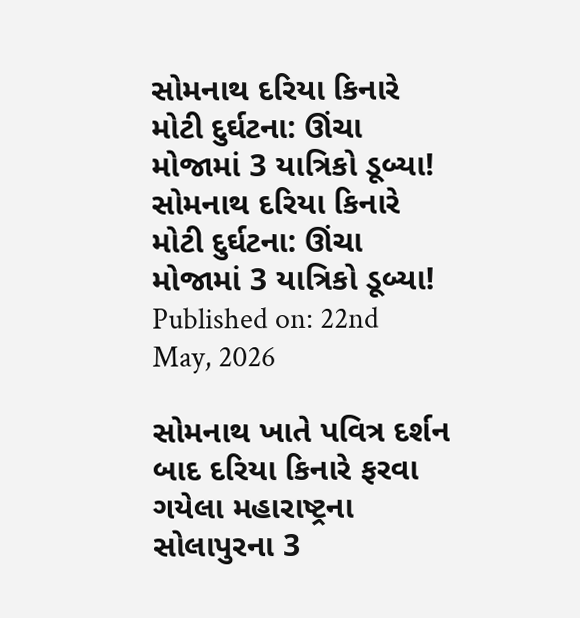સોમનાથ દરિયા કિનારે મોટી દુર્ઘટના: ઊંચા મોજામાં 3 યાત્રિકો ડૂબ્યા!
સોમનાથ દરિયા કિનારે મોટી દુર્ઘટના: ઊંચા મોજામાં 3 યાત્રિકો ડૂબ્યા!
Published on: 22nd May, 2026

સોમનાથ ખાતે પવિત્ર દર્શન બાદ દરિયા કિનારે ફરવા ગયેલા મહારાષ્ટ્રના સોલાપુરના 3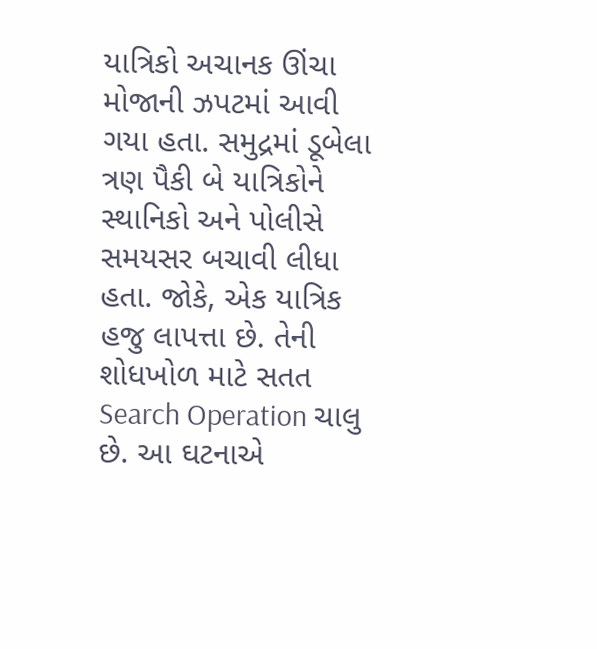યાત્રિકો અચાનક ઊંચા મોજાની ઝપટમાં આવી ગયા હતા. સમુદ્રમાં ડૂબેલા ત્રણ પૈકી બે યાત્રિકોને સ્થાનિકો અને પોલીસે સમયસર બચાવી લીધા હતા. જોકે, એક યાત્રિક હજુ લાપત્તા છે. તેની શોધખોળ માટે સતત Search Operation ચાલુ છે. આ ઘટનાએ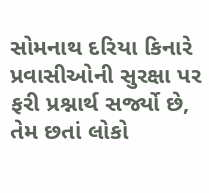સોમનાથ દરિયા કિનારે પ્રવાસીઓની સુરક્ષા પર ફરી પ્રશ્નાર્થ સર્જ્યો છે, તેમ છતાં લોકો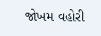જોખમ વહોરી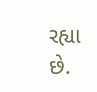રહ્યા છે.